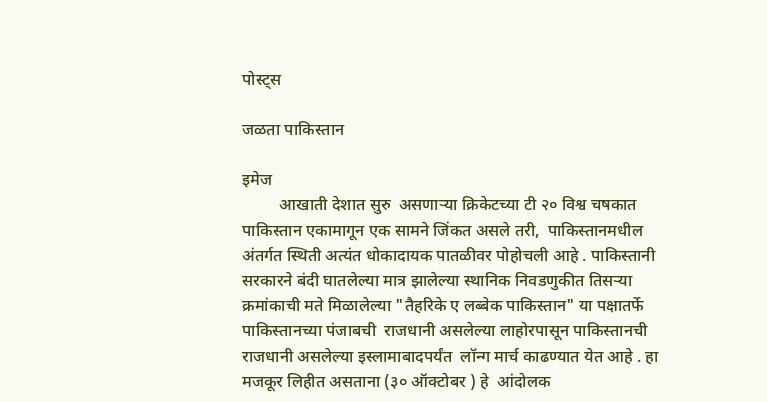पोस्ट्स

जळता पाकिस्तान

इमेज
         आखाती देशात सुरु  असणाऱ्या क्रिकेटच्या टी २० विश्व चषकात पाकिस्तान एकामागून एक सामने जिंकत असले तरी,  पाकिस्तानमधील अंतर्गत स्थिती अत्यंत धोकादायक पातळीवर पोहोचली आहे . पाकिस्तानी सरकारने बंदी घातलेल्या मात्र झालेल्या स्थानिक निवडणुकीत तिसऱ्या क्रमांकाची मते मिळालेल्या "तैहरिके ए लब्बेक पाकिस्तान" या पक्षातर्फे पाकिस्तानच्या पंजाबची  राजधानी असलेल्या लाहोरपासून पाकिस्तानची राजधानी असलेल्या इस्लामाबादपर्यंत  लॉन्ग मार्च काढण्यात येत आहे . हा मजकूर लिहीत असताना (३० ऑक्टोबर ) हे  आंदोलक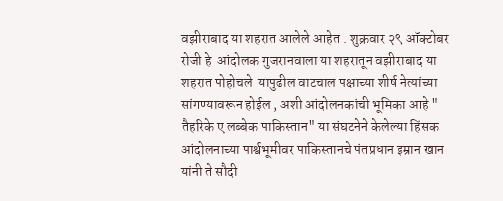वझीराबाद या शहरात आलेले आहेत . शुक्रवार २९ ऑक्टोबर रोजी हे  आंदोलक गुजरानवाला या शहरातून वझीराबाद या शहरात पोहोचले  यापुढील वाटचाल पक्षाच्या शीर्ष नेत्यांच्या सांगण्यावरून होईल , अशी आंदोलनकांची भूमिका आहे "          तैहरिके ए लब्बेक पाकिस्तान" या संघटनेने केलेल्या हिंसक आंदोलनाच्या पार्श्वभूमीवर पाकिस्तानचे पंतप्रधान इम्रान खान यांनी ते सौदी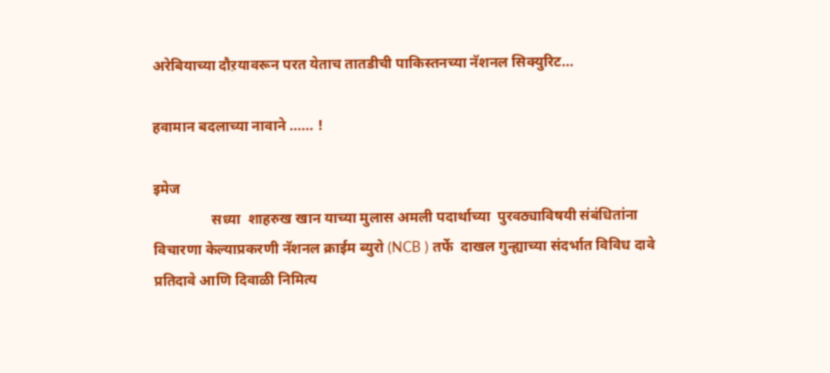अरेबियाच्या दौऱयावरून परत येताच तातडीची पाकिस्तनच्या नॅशनल सिक्युरिट...

हवामान बदलाच्या नावाने ...... !

इमेज
                सध्या  शाहरुख खान याच्या मुलास अमली पदार्थाच्या  पुरवठ्याविषयी संबंधितांना विचारणा केल्याप्रकरणी नॅशनल क्राईम ब्युरो (NCB ) तर्फे  दाखल गुन्ह्याच्या संदर्भात विविध दावे प्रतिदावे आणि दिवाळी निमित्य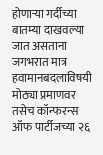होणाऱ्या गर्दीच्या बातम्या दाखवल्या जात असताना  जगभरात मात्र हवामानबदलाविषयी मोठ्या प्रमाणवर तसेच कॉन्फरन्स ऑफ पार्टीजच्या २६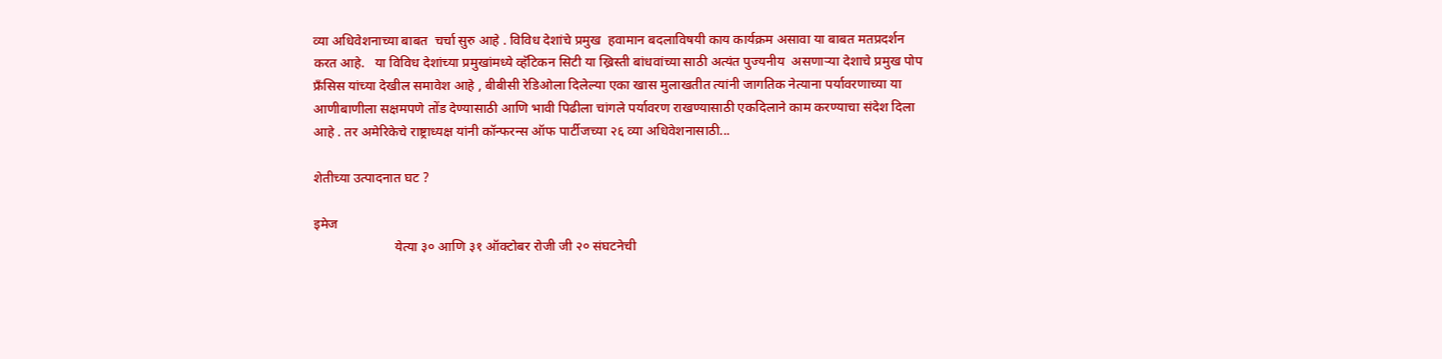व्या अधिवेशनाच्या बाबत  चर्चा सुरु आहे . विविध देशांचे प्रमुख  हवामान बदलाविषयी काय कार्यक्रम असावा या बाबत मतप्रदर्शन करत आहे.   या विविध देशांच्या प्रमुखांमध्ये व्हॅटिकन सिटी या ख्रिस्ती बांधवांच्या साठी अत्यंत पुज्यनीय  असणाऱ्या देशाचे प्रमुख पोप फ्रॅंसिस यांच्या देखील समावेश आहे , बीबीसी रेडिओला दिलेल्या एका खास मुलाखतीत त्यांनी जागतिक नेत्याना पर्यावरणाच्या या आणीबाणीला सक्षमपणे तोंड देण्यासाठी आणि भावी पिढीला चांगले पर्यावरण राखण्यासाठी एकदिलाने काम करण्याचा संदेश दिला आहे . तर अमेरिकेचे राष्ट्राध्यक्ष यांनी कॉन्फरन्स ऑफ पार्टीजच्या २६ व्या अधिवेशनासाठी...

शेतीच्या उत्पादनात घट ?

इमेज
                        येत्या ३० आणि ३१ ऑक्टोबर रोजी जी २० संघटनेची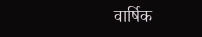वार्षिक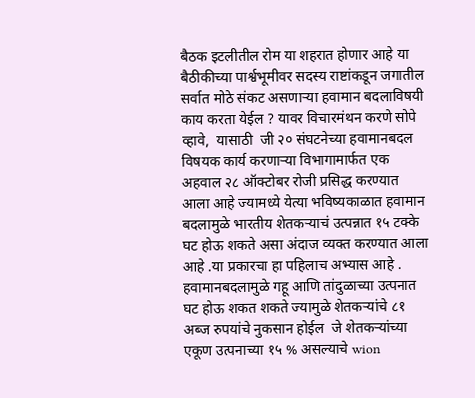बैठक इटलीतील रोम या शहरात होणार आहे या बैठीकीच्या पार्श्वभूमीवर सदस्य राष्टांकडून जगातील सर्वात मोठे संकट असणाऱ्या हवामान बदलाविषयी काय करता येईल ? यावर विचारमंथन करणे सोपे व्हावे,  यासाठी  जी २० संघटनेच्या हवामानबदल विषयक कार्य करणाऱ्या विभागामार्फत एक अहवाल २८ ऑक्टोबर रोजी प्रसिद्ध करण्यात आला आहे ज्यामध्ये येत्या भविष्यकाळात हवामान बदलामुळे भारतीय शेतकऱ्याचं उत्पन्नात १५ टक्के घट होऊ शकते असा अंदाज व्यक्त करण्यात आला आहे .या प्रकारचा हा पहिलाच अभ्यास आहे . हवामानबदलामुळे गहू आणि तांदुळाच्या उत्पनात घट होऊ शकत शकते ज्यामुळे शेतकऱ्यांचे ८१ अब्ज रुपयांचे नुकसान होईल  जे शेतकऱ्यांच्या एकूण उत्पनाच्या १५ % असल्याचे wion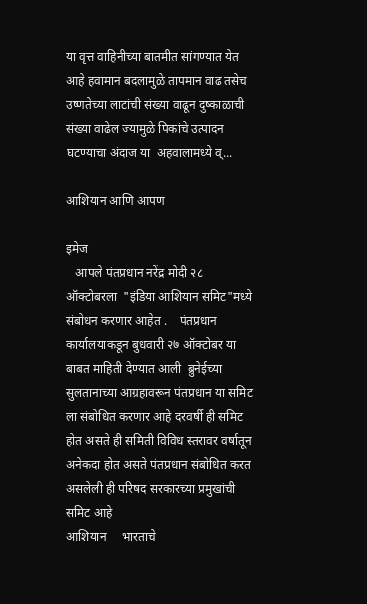या वृत्त वाहिनीच्या बातमीत सांगण्यात येत  आहे हवामान बदलामुळे तापमान वाढ तसेच उष्णतेच्या लाटांची संख्या वाढून दुष्काळाची संख्या वाढेल ज्यामुळे पिकांचे उत्पादन घटण्याचा अंदाज या  अहवालामध्ये व्...

आशियान आणि आपण

इमेज
   आपले पंतप्रधान नरेंद्र मोदी २८ ऑक्टोबरला  "इंडिया आशियान समिट"मध्ये संबोधन करणार आहेत .    पंतप्रधान कार्यालयाकडून बुधवारी २७ ऑक्टोबर या बाबत माहिती देण्यात आली  ब्रुनेईच्या सुलतानाच्या आग्रहावरून पंतप्रधान या समिट ला संबोधित करणार आहे दरवर्षी ही समिट होत असते ही समिती विविध स्तरावर वर्षातून अनेकदा होत असते पंतप्रधान संबोधित करत असलेली ही परिषद सरकारच्या प्रमुखांची समिट आहे                                                     आशियान     भारताचे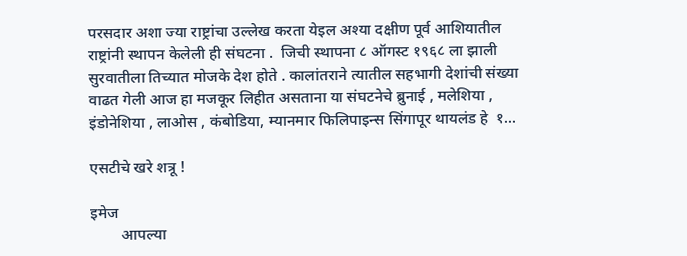परसदार अशा ज्या राष्ट्रांचा उल्लेख करता येइल अश्या दक्षीण पूर्व आशियातील राष्ट्रांनी स्थापन केलेली ही संघटना .  जिची स्थापना ८ ऑगस्ट १९६८ ला झाली सुरवातीला तिच्यात मोजके देश होते . कालांतराने त्यातील सहभागी देशांची संख्या वाढत गेली आज हा मजकूर लिहीत असताना या संघटनेचे ब्रुनाई , मलेशिया , इंडोनेशिया , लाओस , कंबोडिया, म्यानमार फिलिपाइन्स सिंगापूर थायलंड हे  १...

एसटीचे खरे शत्रू !

इमेज
        आपल्या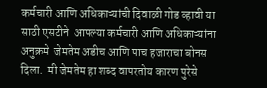कर्मचारी आणि अधिकाऱ्यांची दिवाळी गोड व्हावी या साठी एसटीने  आपल्या कर्मचारी आणि अधिकाऱ्यांना   अनुक्रमे  जेमतेम अडीच आणि पाच हजाराचा बोनस दिला.  मी जेमतेम हा शब्द वापरतोय कारण पुरेसे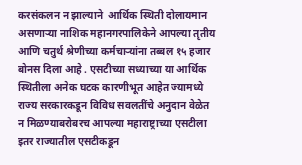करसंकलन न झाल्याने  आर्थिक स्थिती दोलायमान असणाऱ्या नाशिक महानगरपालिकेने आपल्या तृतीय आणि चतुर्थ श्रेणीच्या कर्मचाऱ्यांना तब्बल १५ हजार बोनस दिला आहे . एसटीच्या सध्याच्या या आर्थिक स्थितीला अनेक घटक कारणीभूत आहेत ज्यामध्ये राज्य सरकारकडून विविध सवलतींचे अनुदान वेळेत न मिळण्याबरोबरच आपल्या महाराष्ट्राच्या एसटीला इतर राज्यातील एसटीकडून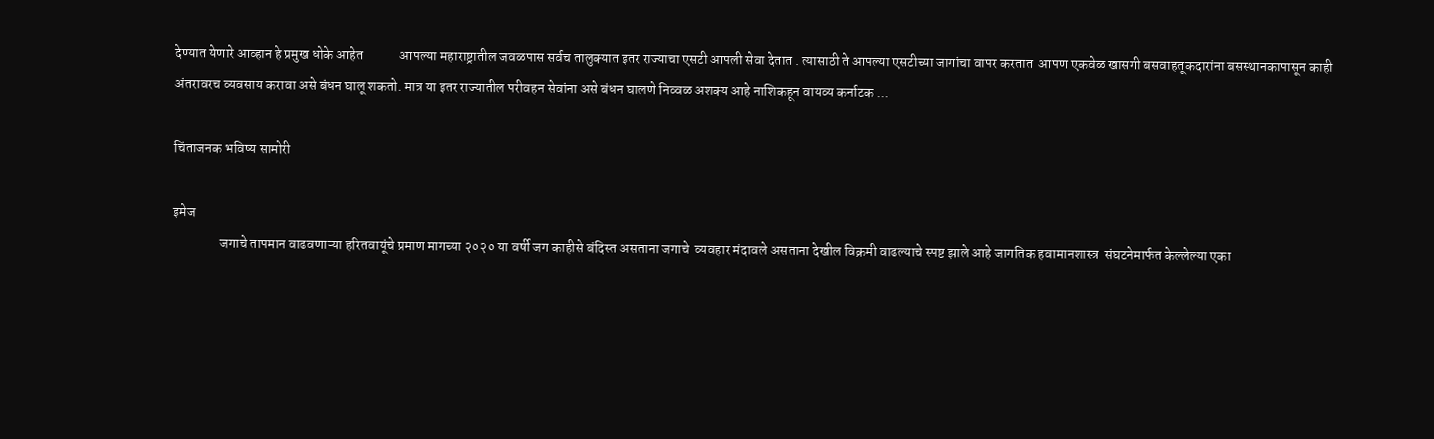देण्यात येणारे आव्हान हे प्रमुख धोके आहेत             आपल्या महाराष्ट्रातील जवळपास सर्वच तालुक्यात इतर राज्याचा एसटी आपली सेवा देतात . त्यासाठी ते आपल्या एसटीच्या जागांचा वापर करतात  आपण एकवेळ खासगी बसवाहतूकदारांना बसस्थानकापासून काही अंतरावरच व्यवसाय करावा असे बंधन घालू शकतो. मात्र या इतर राज्यातील परीवहन सेवांना असे बंधन घालणे निव्वळ अशक्य आहे नाशिकहून वायव्य कर्नाटक ...

चिंताजनक भविष्य सामोरी

इमेज
                 जगाचे तापमान वाढवणाऱ्या हरितवायूंचे प्रमाण मागच्या २०२० या वर्षी जग काहीसे बंदिस्त असताना जगाचे  व्यवहार मंदावले असताना देखील विक्रमी वाढल्याचे स्पष्ट झाले आहे जागतिक हवामानशास्त्र  संघटनेमार्फत केल्लेल्या एका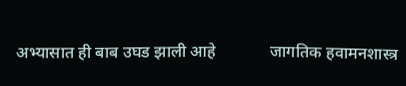अभ्यासात ही बाब उघड झाली आहे             जागतिक हवामनशास्त्र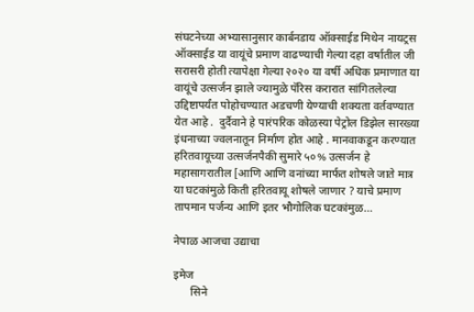संघटनेच्या अभ्यासानुसार कार्बनडाय ऑक्साईड मिथेन नायट्रस ऑक्साईड या वायूंचे प्रमाण वाढण्याची गेल्या दहा वर्षातील जी सरासरी होती त्यापेक्षा गेल्या २०२० या वर्षी अधिक प्रमाणात या वायूंचे उत्सर्जन झाले ज्यामुळे पॅरिस करारात सांगितलेल्या उद्दिष्टापर्यंत पोहोचण्यात अडचणी येण्याची शक्यता वर्तवण्यात येत आहे .  दुर्दैवाने हे पारंपरिक कोळस्या पेट्रोल डिझेल सारख्या इंधनाच्या ज्वलनातून निर्माण होत आहे . मानवाकडून करण्यात हरितवायूच्या उत्सर्जनपैकी सुमारे ५०% उत्सर्जन हे महासागरातील [आणि आणि वनांच्या मार्फत शोषले जाते मात्र या घटकांमुळे किती हरितवायू शोषले जाणार ? याचे प्रमाण तापमान पर्जन्य आणि इतर भौगोलिक घटकांमुळ...

नेपाळ आजचा उद्याचा

इमेज
      सिने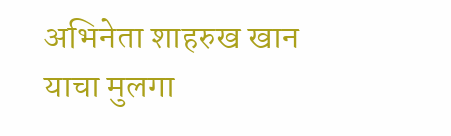अभिनेता शाहरुख खान याचा मुलगा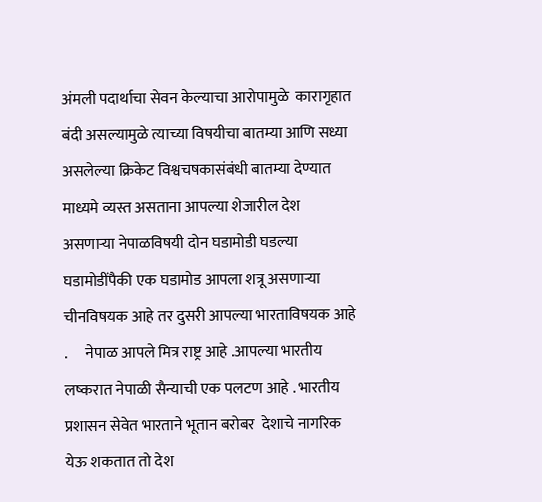अंमली पदार्थाचा सेवन केल्याचा आरोपामुळे  कारागृहात बंदी असल्यामुळे त्याच्या विषयीचा बातम्या आणि सध्या  असलेल्या क्रिकेट विश्वचषकासंबंधी बातम्या देण्यात माध्यमे व्यस्त असताना आपल्या शेजारील देश असणाऱ्या नेपाळविषयी दोन घडामोडी घडल्या  घडामोडींपैकी एक घडामोड आपला शत्रू असणाऱ्या चीनविषयक आहे तर दुसरी आपल्या भारताविषयक आहे .      नेपाळ आपले मित्र राष्ट्र आहे .आपल्या भारतीय लष्करात नेपाळी सैन्याची एक पलटण आहे . भारतीय प्रशासन सेवेत भारताने भूतान बरोबर  देशाचे नागरिक येऊ शकतात तो देश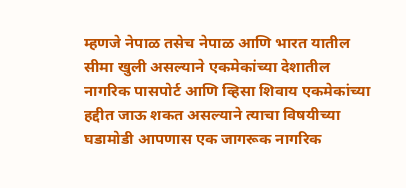म्हणजे नेपाळ तसेच नेपाळ आणि भारत यातील सीमा खुली असल्याने एकमेकांच्या देशातील नागरिक पासपोर्ट आणि व्हिसा शिवाय एकमेकांच्या हद्दीत जाऊ शकत असल्याने त्याचा विषयीच्या घडामोडी आपणास एक जागरूक नागरिक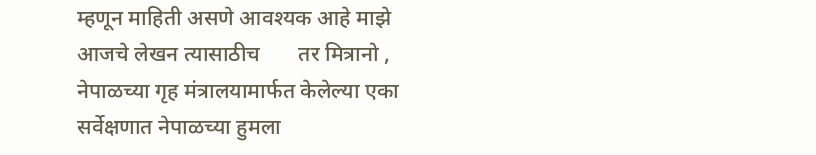म्हणून माहिती असणे आवश्यक आहे माझे आजचे लेखन त्यासाठीच       तर मित्रानो , नेपाळच्या गृह मंत्रालयामार्फत केलेल्या एका सर्वेक्षणात नेपाळच्या हुमला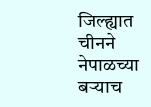जिल्ह्यात चीनने नेपाळच्या बऱ्याच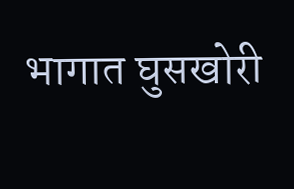भागात घुसखोरी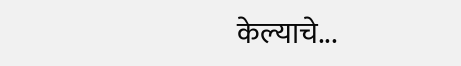केल्याचे...